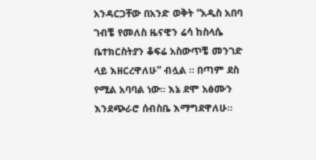አንዳርጋቸው በአንድ ወቅት “አዲስ አበባ ገብቼ የመለስ ዜናዊን ሬሳ ከስላሴ ቤተክርስትያን ቆፍሬ አስውጥቼ መንገድ ላይ እዘርረዋለሁ” ብሏል ። በጣም ደስ የሚል አባባል ነው። እኔ ደሞ አፅሙን እንደጭራሮ ሰብስቤ እማግደዋለሁ።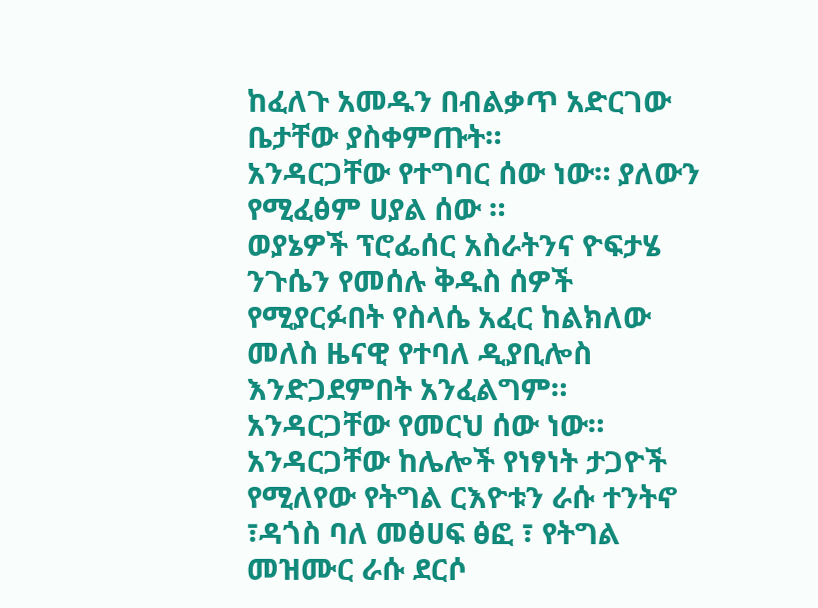ከፈለጉ አመዱን በብልቃጥ አድርገው ቤታቸው ያስቀምጡት።
አንዳርጋቸው የተግባር ሰው ነው። ያለውን የሚፈፅም ሀያል ሰው ።
ወያኔዎች ፕሮፌሰር አስራትንና ዮፍታሄ ንጉሴን የመሰሉ ቅዱስ ሰዎች የሚያርፉበት የስላሴ አፈር ከልክለው መለስ ዜናዊ የተባለ ዲያቢሎስ እንድጋደምበት አንፈልግም።
አንዳርጋቸው የመርህ ሰው ነው። አንዳርጋቸው ከሌሎች የነፃነት ታጋዮች የሚለየው የትግል ርእዮቱን ራሱ ተንትኖ ፣ዳጎስ ባለ መፅሀፍ ፅፎ ፣ የትግል መዝሙር ራሱ ደርሶ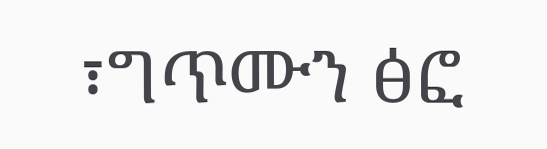፣ግጥሙን ፅፎ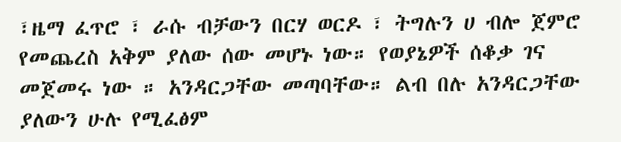፣ዜማ ፈጥሮ ፣ ራሱ ብቻውን በርሃ ወርዶ ፣ ትግሉን ሀ ብሎ ጀምሮ የመጨረስ አቅም ያለው ሰው መሆኑ ነው። የወያኔዎች ሰቆቃ ገና መጀመሩ ነው ። አንዳርጋቸው መጣባቸው። ልብ በሉ አንዳርጋቸው ያለውን ሁሉ የሚፈፅም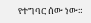የተግባር ሰው ነው።